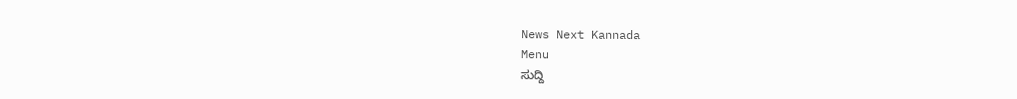News Next Kannada
Menu
ಸುದ್ದಿ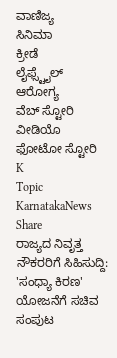ವಾಣಿಜ್ಯ
ಸಿನಿಮಾ
ಕ್ರೀಡೆ
ಲೈಫ್ಸ್ಟೈಲ್
ಆರೋಗ್ಯ
ವೆಬ್ ಸ್ಟೋರಿ
ವೀಡಿಯೊ
ಫೋಟೋ ಸ್ಟೋರಿ
K
Topic
KarnatakaNews
Share
ರಾಜ್ಯದ ನಿವೃತ್ತ ನೌಕರರಿಗೆ ಸಿಹಿಸುದ್ದಿ: 'ಸಂಧ್ಯಾ ಕಿರಣ' ಯೋಜನೆಗೆ ಸಚಿವ ಸಂಪುಟ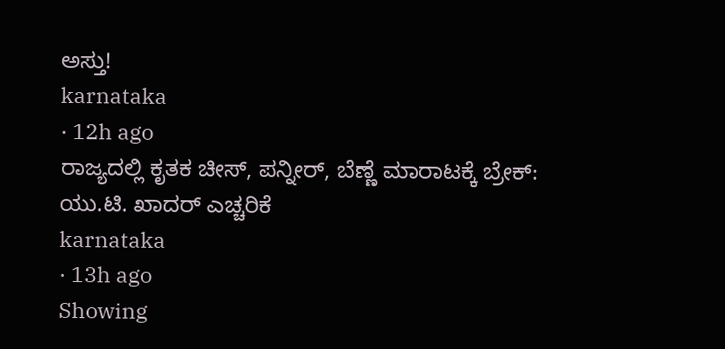ಅಸ್ತು!
karnataka
· 12h ago
ರಾಜ್ಯದಲ್ಲಿ ಕೃತಕ ಚೀಸ್, ಪನ್ನೀರ್, ಬೆಣ್ಣೆ ಮಾರಾಟಕ್ಕೆ ಬ್ರೇಕ್: ಯು.ಟಿ. ಖಾದರ್ ಎಚ್ಚರಿಕೆ
karnataka
· 13h ago
Showing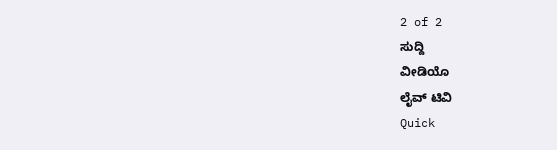2 of 2
ಸುದ್ದಿ
ವೀಡಿಯೊ
ಲೈವ್ ಟಿವಿ
Quick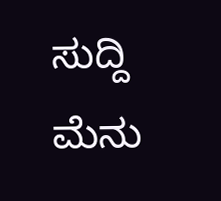ಸುದ್ದಿ
ಮೆನು